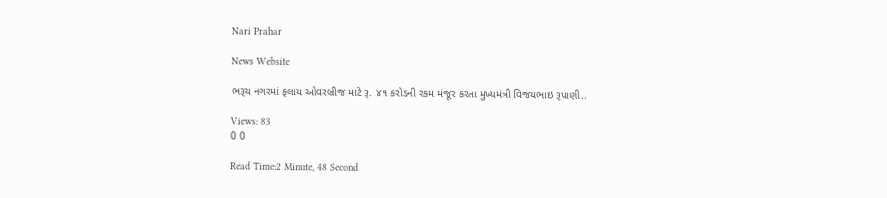Nari Prahar

News Website

ભરૂચ નગરમાં ફલાય ઓવરબ્રીજ માટે રૂ. ૪૧ કરોડની રકમ મંજૂર કરતા મુખ્યમંત્રી વિજયભાઇ રૂપાણી..

Views: 83
0 0

Read Time:2 Minute, 48 Second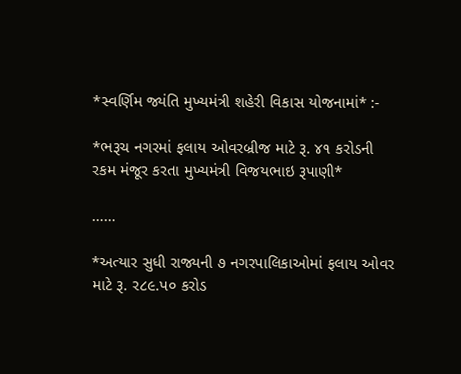*સ્વર્ણિમ જ્યંતિ મુખ્યમંત્રી શહેરી વિકાસ યોજનામાં* :-

*ભરૂચ નગરમાં ફલાય ઓવરબ્રીજ માટે રૂ. ૪૧ કરોડની રકમ મંજૂર કરતા મુખ્યમંત્રી વિજયભાઇ રૂપાણી*

……

*અત્યાર સુધી રાજ્યની ૭ નગરપાલિકાઓમાં ફલાય ઓવર માટે રૂ. ર૮૯.પ૦ કરોડ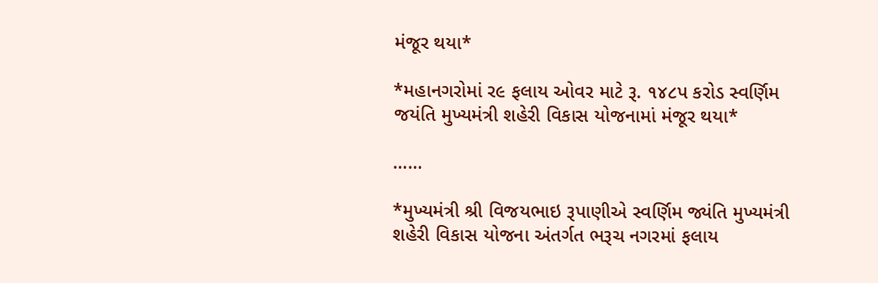મંજૂર થયા*

*મહાનગરોમાં ર૯ ફલાય ઓવર માટે રૂ. ૧૪૮પ કરોડ સ્વર્ણિમ જયંતિ મુખ્યમંત્રી શહેરી વિકાસ યોજનામાં મંજૂર થયા*

……

*મુખ્યમંત્રી શ્રી વિજયભાઇ રૂપાણીએ સ્વર્ણિમ જ્યંતિ મુખ્યમંત્રી શહેરી વિકાસ યોજના અંતર્ગત ભરૂચ નગરમાં ફલાય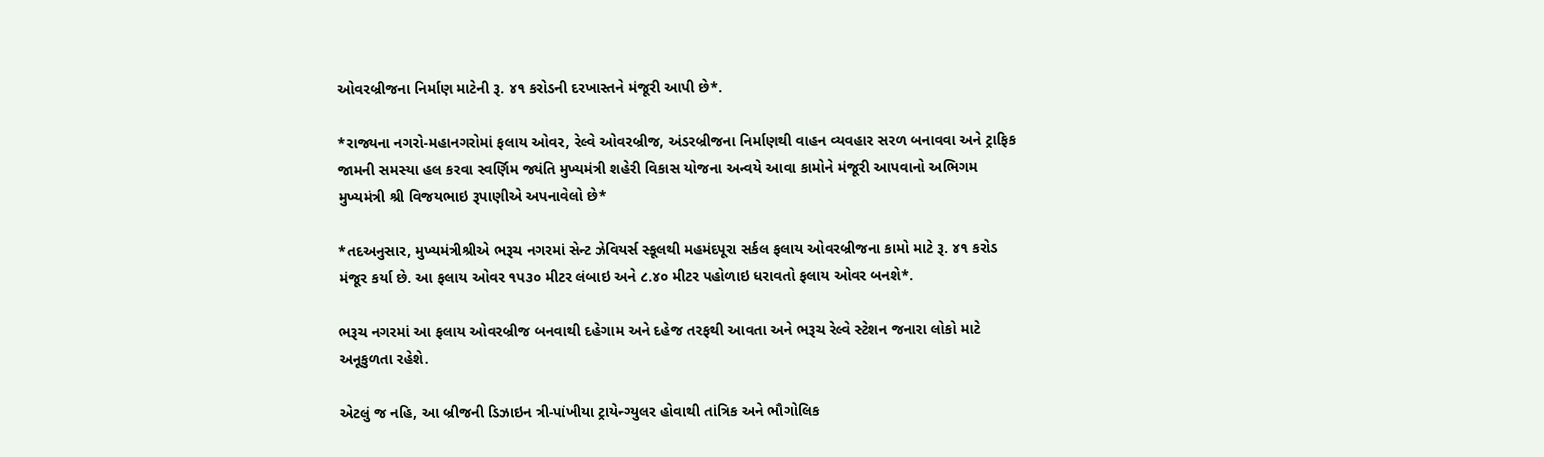ઓવરબ્રીજના નિર્માણ માટેની રૂ. ૪૧ કરોડની દરખાસ્તને મંજૂરી આપી છે*.

*રાજ્યના નગરો-મહાનગરોમાં ફલાય ઓવર, રેલ્વે ઓવરબ્રીજ, અંડરબ્રીજના નિર્માણથી વાહન વ્યવહાર સરળ બનાવવા અને ટ્રાફિક જામની સમસ્યા હલ કરવા સ્વર્ણિમ જ્યંતિ મુખ્યમંત્રી શહેરી વિકાસ યોજના અન્વયે આવા કામોને મંજૂરી આપવાનો અભિગમ મુખ્યમંત્રી શ્રી વિજયભાઇ રૂપાણીએ અપનાવેલો છે*

*તદઅનુસાર, મુખ્યમંત્રીશ્રીએ ભરૂચ નગરમાં સેન્ટ ઝેવિયર્સ સ્કૂલથી મહમંદપૂરા સર્કલ ફલાય ઓવરબ્રીજના કામો માટે રૂ. ૪૧ કરોડ મંજૂર કર્યા છે. આ ફલાય ઓવર ૧પ૩૦ મીટર લંબાઇ અને ૮.૪૦ મીટર પહોળાઇ ધરાવતો ફલાય ઓવર બનશે*.

ભરૂચ નગરમાં આ ફલાય ઓવરબ્રીજ બનવાથી દહેગામ અને દહેજ તરફથી આવતા અને ભરૂચ રેલ્વે સ્ટેશન જનારા લોકો માટે અનૂકુળતા રહેશે.

એટલું જ નહિ, આ બ્રીજની ડિઝાઇન ત્રી-પાંખીયા ટ્રાયેન્ગ્યુલર હોવાથી તાંત્રિક અને ભૌગોલિક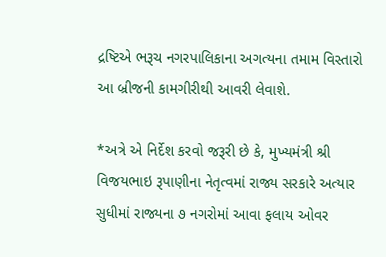દ્રષ્ટિએ ભરૂચ નગરપાલિકાના અગત્યના તમામ વિસ્તારો આ બ્રીજની કામગીરીથી આવરી લેવાશે.

*અત્રે એ નિર્દેશ કરવો જરૂરી છે કે, મુખ્યમંત્રી શ્રી વિજયભાઇ રૂપાણીના નેતૃત્વમાં રાજ્ય સરકારે અત્યાર સુધીમાં રાજ્યના ૭ નગરોમાં આવા ફલાય ઓવર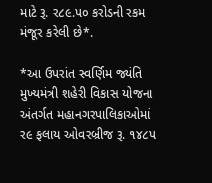માટે રૂ. ર૮૯.પ૦ કરોડની રકમ મંજૂર કરેલી છે*.

*આ ઉપરાંત સ્વર્ણિમ જ્યંતિ મુખ્યમંત્રી શહેરી વિકાસ યોજના અંતર્ગત મહાનગરપાલિકાઓમાં ર૯ ફલાય ઓવરબ્રીજ રૂ. ૧૪૮પ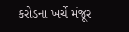કરોડના ખર્ચે મંજૂર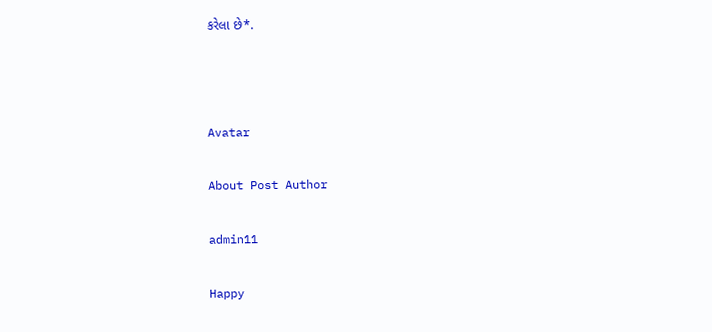કરેલા છે*.



Avatar

About Post Author

admin11

Happy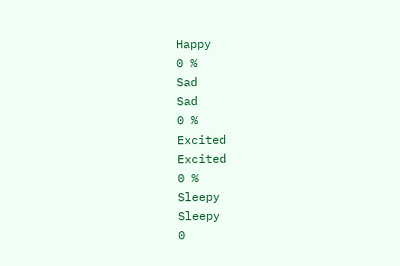Happy
0 %
Sad
Sad
0 %
Excited
Excited
0 %
Sleepy
Sleepy
0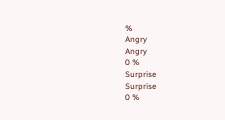%
Angry
Angry
0 %
Surprise
Surprise
0 %